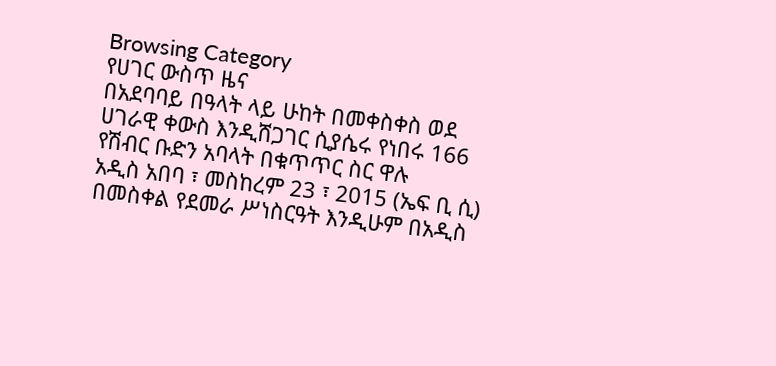Browsing Category
የሀገር ውስጥ ዜና
በአደባባይ በዓላት ላይ ሁከት በመቀስቀስ ወደ ሀገራዊ ቀውስ እንዲሸጋገር ሲያሴሩ የነበሩ 166 የሽብር ቡድን አባላት በቁጥጥር ስር ዋሉ
አዲስ አበባ ፣ መስከረም 23 ፣ 2015 (ኤፍ ቢ ሲ) በመስቀል የደመራ ሥነስርዓት እንዲሁም በአዲስ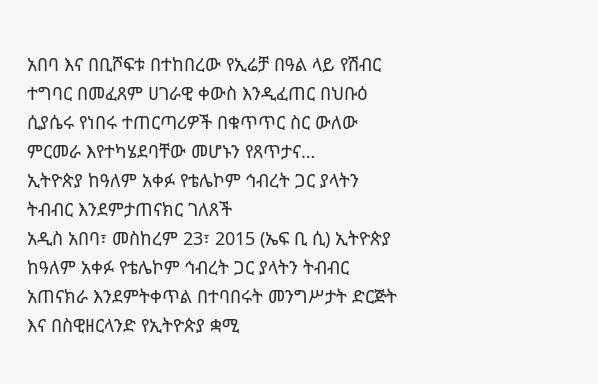አበባ እና በቢሾፍቱ በተከበረው የኢሬቻ በዓል ላይ የሽብር ተግባር በመፈጸም ሀገራዊ ቀውስ እንዲፈጠር በህቡዕ ሲያሴሩ የነበሩ ተጠርጣሪዎች በቁጥጥር ስር ውለው ምርመራ እየተካሄደባቸው መሆኑን የጸጥታና…
ኢትዮጵያ ከዓለም አቀፉ የቴሌኮም ኅብረት ጋር ያላትን ትብብር እንደምታጠናክር ገለጸች
አዲስ አበባ፣ መስከረም 23፣ 2015 (ኤፍ ቢ ሲ) ኢትዮጵያ ከዓለም አቀፉ የቴሌኮም ኅብረት ጋር ያላትን ትብብር አጠናክራ እንደምትቀጥል በተባበሩት መንግሥታት ድርጅት እና በስዊዘርላንድ የኢትዮጵያ ቋሚ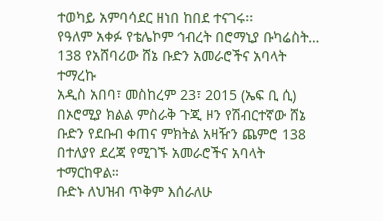ተወካይ አምባሳደር ዘነበ ከበደ ተናገሩ፡፡
የዓለም አቀፉ የቴሌኮም ኅብረት በሮማኒያ ቡካሬስት…
138 የአሸባሪው ሸኔ ቡድን አመራሮችና አባላት ተማረኩ
አዲስ አበባ፣ መስከረም 23፣ 2015 (ኤፍ ቢ ሲ) በኦሮሚያ ክልል ምስራቅ ጉጂ ዞን የሽብርተኛው ሸኔ ቡድን የደቡብ ቀጠና ምክትል አዛዥን ጨምሮ 138 በተለያየ ደረጃ የሚገኙ አመራሮችና አባላት ተማርከዋል።
ቡድኑ ለህዝብ ጥቅም እሰራለሁ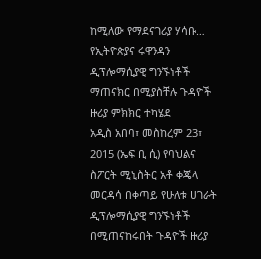ከሚለው የማደናገሪያ ሃሳቡ…
የኢትዮጵያና ሩዋንዳን ዲፕሎማሲያዊ ግንኙነቶች ማጠናክር በሚያስቸሉ ጉዳዮች ዙሪያ ምክክር ተካሄደ
አዲስ አበባ፣ መስከረም 23፣ 2015 (ኤፍ ቢ ሲ) የባህልና ስፖርት ሚኒስትር አቶ ቀጄላ መርዳሳ በቀጣይ የሁለቱ ሀገራት ዲፕሎማሲያዊ ግንኙነቶች በሚጠናከሩበት ጉዳዮች ዙሪያ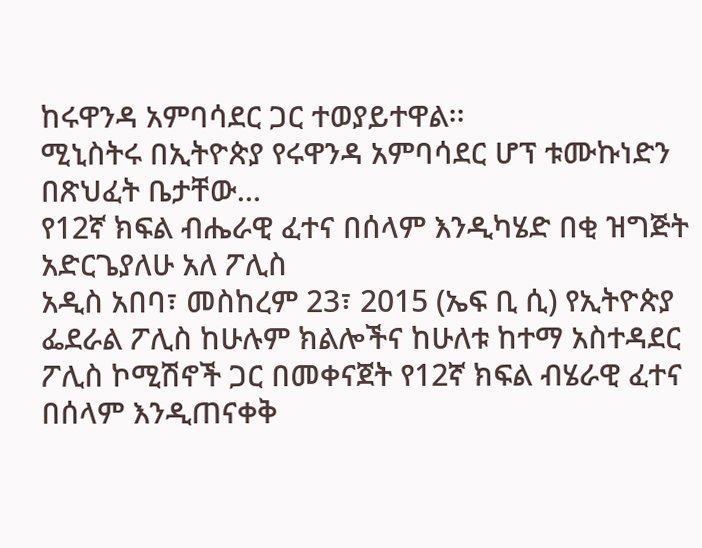ከሩዋንዳ አምባሳደር ጋር ተወያይተዋል፡፡
ሚኒስትሩ በኢትዮጵያ የሩዋንዳ አምባሳደር ሆፕ ቱሙኩነድን በጽህፈት ቤታቸው…
የ12ኛ ክፍል ብሔራዊ ፈተና በሰላም እንዲካሄድ በቂ ዝግጅት አድርጌያለሁ አለ ፖሊስ
አዲስ አበባ፣ መስከረም 23፣ 2015 (ኤፍ ቢ ሲ) የኢትዮጵያ ፌደራል ፖሊስ ከሁሉም ክልሎችና ከሁለቱ ከተማ አስተዳደር ፖሊስ ኮሚሽኖች ጋር በመቀናጀት የ12ኛ ክፍል ብሄራዊ ፈተና በሰላም እንዲጠናቀቅ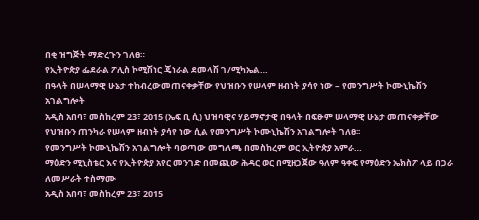በቂ ዝግጅት ማድረጉን ገለፀ።
የኢትዮጵያ ፌደራል ፖሊስ ኮሚሽነር ጄነራል ደመላሽ ገ/ሚካኤል…
በዓላት በሠላማዊ ሁኔታ ተከብረውመጠናቀቃቸው የህዝቡን የሠላም ዘብነት ያሳየ ነው – የመንግሥት ኮሙኒኬሽን አገልግሎት
አዲስ አበባ፣ መስከረም 23፣ 2015 (ኤፍ ቢ ሲ) ህዝባዊና ሃይማኖታዊ በዓላት በፍፁም ሠላማዊ ሁኔታ መጠናቀቃቸው የህዝቡን ጠንካራ የሠላም ዘብነት ያሳየ ነው ሲል የመንግሥት ኮሙኒኬሽን አገልግሎት ገለፀ፡፡
የመንግሥት ኮሙኒኬሽን አገልግሎት ባወጣው መግለጫ በመስከረም ወር ኢትዮጵያ አምራ…
ማዕድን ሚኒስቴር እና የኢትዮጵያ አየር መንገድ በመጪው ሕዳር ወር በሚዘጋጀው ዓለም ዓቀፍ የማዕድን ኤክስፖ ላይ በጋራ ለመሥራት ተስማሙ
አዲስ አበባ፣ መስከረም 23፣ 2015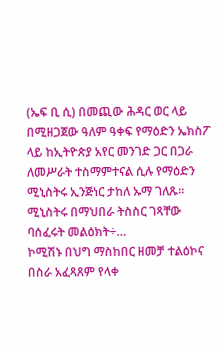(ኤፍ ቢ ሲ) በመጪው ሕዳር ወር ላይ በሚዘጋጀው ዓለም ዓቀፍ የማዕድን ኤክስፖ ላይ ከኢትዮጵያ አየር መንገድ ጋር በጋራ ለመሥራት ተስማምተናል ሲሉ የማዕድን ሚኒስትሩ ኢንጅነር ታከለ ኡማ ገለጹ፡፡
ሚኒስትሩ በማህበራ ትስስር ገጻቸው ባሰፈሩት መልዕክት÷…
ኮሚሽኑ በህግ ማስከበር ዘመቻ ተልዕኮና በስራ አፈጻጸም የላቀ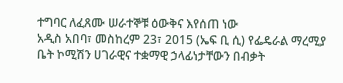ተግባር ለፈጸሙ ሠራተኞቹ ዕውቅና እየሰጠ ነው
አዲስ አበባ፣ መስከረም 23፣ 2015 (ኤፍ ቢ ሲ) የፌዴራል ማረሚያ ቤት ኮሚሽን ሀገራዊና ተቋማዊ ኃላፊነታቸውን በብቃት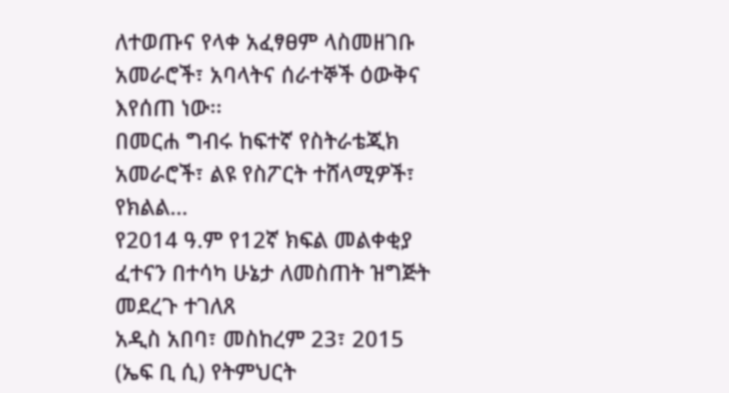ለተወጡና የላቀ አፈፃፀም ላስመዘገቡ አመራሮች፣ አባላትና ሰራተኞች ዕውቅና እየሰጠ ነው፡፡
በመርሐ ግብሩ ከፍተኛ የስትራቴጂክ አመራሮች፣ ልዩ የስፖርት ተሸላሚዎች፣ የክልል…
የ2014 ዓ.ም የ12ኛ ክፍል መልቀቂያ ፈተናን በተሳካ ሁኔታ ለመስጠት ዝግጅት መደረጉ ተገለጸ
አዲስ አበባ፣ መስከረም 23፣ 2015 (ኤፍ ቢ ሲ) የትምህርት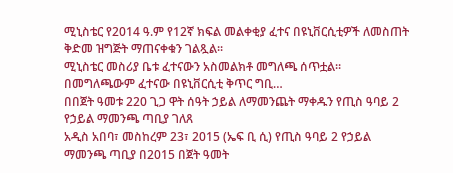ሚኒስቴር የ2014 ዓ.ም የ12ኛ ክፍል መልቀቂያ ፈተና በዩኒቨርሲቲዎች ለመስጠት ቅድመ ዝግጅት ማጠናቀቁን ገልጿል፡፡
ሚኒስቴር መስሪያ ቤቱ ፈተናውን አስመልክቶ መግለጫ ሰጥቷል።
በመግለጫውም ፈተናው በዩኒቨርሲቲ ቅጥር ግቢ…
በበጀት ዓመቱ 220 ጊጋ ዋት ሰዓት ኃይል ለማመንጨት ማቀዱን የጢስ ዓባይ 2 የኃይል ማመንጫ ጣቢያ ገለጸ
አዲስ አበባ፣ መስከረም 23፣ 2015 (ኤፍ ቢ ሲ) የጢስ ዓባይ 2 የኃይል ማመንጫ ጣቢያ በ2015 በጀት ዓመት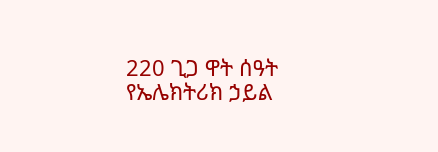220 ጊጋ ዋት ሰዓት የኤሌክትሪክ ኃይል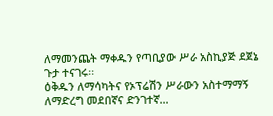ለማመንጨት ማቀዱን የጣቢያው ሥራ አስኪያጅ ደጀኔ ጉታ ተናገሩ፡፡
ዕቅዱን ለማሳካትና የኦፕሬሽን ሥራውን አስተማማኝ ለማድረግ መደበኛና ድንገተኛ…